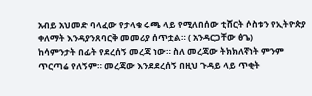አብይ አህመድ ባላፈው የታላቁ ሩጫ ላይ የሚለበሰው ቲሸርት ሶስቱን የኢትዮጵያ ቀለማት እንዳያንጸባርቅ መመሪያ ሰጥቷል። ( አንዳርጋቸው ፅጌ)
ከሳምንታት በፊት የደረሰኝ መረጃ ነው። ስለ መረጃው ትክክለኛነት ምንም ጥርጣሬ የለኝም። መረጃው እንደደረሰኝ በዚህ ጉዳይ ላይ ጥቂት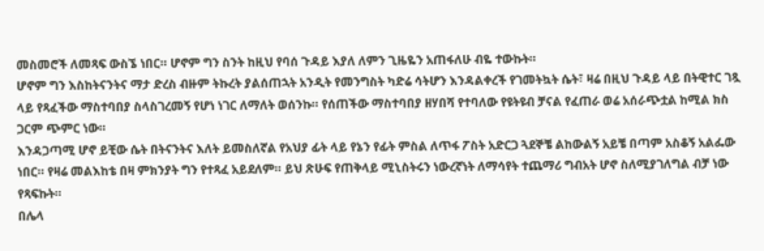መስመሮች ለመጻፍ ውስኜ ነበር። ሆኖም ግን ስንት ከዚህ የባሰ ጉዳይ እያለ ለምን ጊዜዬን አጠፋለሁ ብዬ ተውኩት።
ሆኖም ግን እስከትናንትና ማታ ድረስ ብዙም ትኩረት ያልሰጠኋት አንዲት የመንግስት ካድሬ ሳትሆን እንዳልቀረች የገመትኳት ሴት፣ ዛሬ በዚህ ጉዳይ ላይ በትዊተር ገጿ ላይ የጻፈችው ማስተባበያ ስላስገረመኝ የሆነ ነገር ለማለት ወሰንኩ። የሰጠችው ማስተባበያ ዘሃበሻ የተባለው የዩትዩብ ቻናል የፈጠራ ወሬ አሰራጭቷል ከሚል ክስ ጋርም ጭምር ነው።
እንዳጋጣሚ ሆኖ ይቺው ሴት በትናንትና እለት ይመስለኛል የአህያ ፊት ላይ የኔን የፊት ምስል ለጥፋ ፖስት አድርጋ ጓደኞቼ ልከውልኝ አይቼ በጣም አስቆኝ አልፌው ነበር። የዛሬ መልእከቴ በዛ ምክንያት ግን የተጻፈ አይደለም። ይህ ጽሁፍ የጠቅላይ ሚኒስትሩን ነውረኛነት ለማሳየት ተጨማሪ ግብአት ሆኖ ስለሚያገለግል ብቻ ነው የጻፍኩት።
በሌላ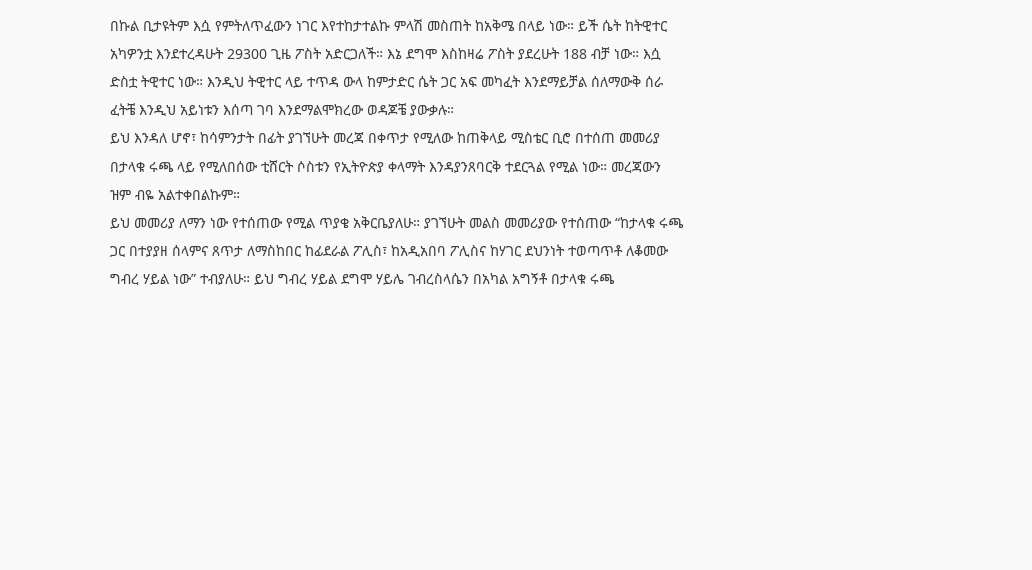በኩል ቢታዩትም እሷ የምትለጥፈውን ነገር እየተከታተልኩ ምላሽ መስጠት ከአቅሜ በላይ ነው። ይች ሴት ከትዊተር አካዎንቷ እንደተረዳሁት 29300 ጊዜ ፖስት አድርጋለች። እኔ ደግሞ እስከዛሬ ፖስት ያደረሁት 188 ብቻ ነው። እሷ ድስቷ ትዊተር ነው። እንዲህ ትዊተር ላይ ተጥዳ ውላ ከምታድር ሴት ጋር አፍ መካፈት እንደማይቻል ሰለማውቅ ሰራ ፈትቼ እንዲህ አይነቱን እሰጣ ገባ እንደማልሞክረው ወዳጆቼ ያውቃሉ።
ይህ እንዳለ ሆኖ፣ ከሳምንታት በፊት ያገኘሁት መረጃ በቀጥታ የሚለው ከጠቅላይ ሚስቴር ቢሮ በተሰጠ መመሪያ በታላቁ ሩጫ ላይ የሚለበሰው ቲሸርት ሶስቱን የኢትዮጵያ ቀላማት እንዳያንጸባርቅ ተደርጓል የሚል ነው። መረጃውን ዝም ብዬ አልተቀበልኩም።
ይህ መመሪያ ለማን ነው የተሰጠው የሚል ጥያቄ አቅርቤያለሁ። ያገኘሁት መልስ መመሪያው የተሰጠው “ከታላቁ ሩጫ ጋር በተያያዘ ሰላምና ጸጥታ ለማስከበር ከፊደራል ፖሊስ፣ ከአዲአበባ ፖሊስና ከሃገር ደህንነት ተወጣጥቶ ለቆመው ግብረ ሃይል ነው” ተብያለሁ። ይህ ግብረ ሃይል ደግሞ ሃይሌ ገብረስላሴን በአካል አግኝቶ በታላቁ ሩጫ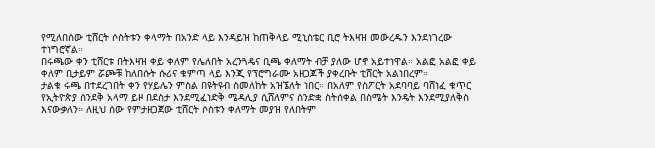የሚለበሰው ቲሸርት ሶስትቱን ቀላማት በአንድ ላይ እንዳይዝ ከጠቅላይ ሚኒስቴር ቢሮ ትእዛዝ መውረዱን እንደነገረው ተነግሮኛል።
በሩጫው ቀን ቲሸርቱ በትእዛዝ ቀይ ቀለም የሌለበት አረንጓዴና ቢጫ ቀለማት ብቻ ያለው ሆኖ አይተነዋል። አልፎ አልፎ ቀይ ቀለም ቢታይም ሯጮቹ ከለበሱት ሱሪና ቁምጣ ላይ እንጂ የፕሮግራሙ አዘጋጆች ያቀረቡት ቲሸርት አልነበረም።
ታልቁ ሩጫ በተደረገበት ቀን የሃይሌን ምስል በዩትዩብ ስመለከት አዝኜለት ነበር። በአለም የስፖርት አደባባይ ባሸነፈ ቁጥር የኢትዮጵያ ሰንደቅ አላማ ይዞ በደስታ እንደሚፈነድቅ ሜዳሊያ ሲሸለምና ሰንድቋ ስትሰቀል በስሜት እንዴት እንደሚያለቅስ እናውቃለን። ለዚህ ሰው የምታዘጋጀው ቲሸርት ሶስቱን ቀለማት መያዝ የለበትም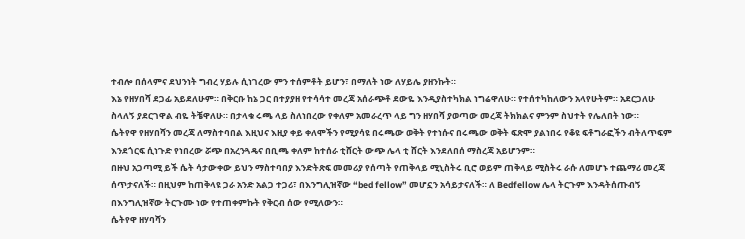ተብሎ በሰላምና ደህንነት ግብረ ሃይሉ ሲነገረው ምን ተሰምቶት ይሆን፣ በማለት ነው ለሃይሌ ያዘንኩት።
እኔ የዘሃበሻ ደጋፊ አይደለሁም። በቅርቡ ከኔ ጋር በተያያዘ የተሳሳተ መረጃ አሰራጭቶ ደውዬ እንዲያስተካክል ነግሬዋለሁ። የተሰተካከለውን አላየሁትም። አደርጋለሁ ስላለኝ ያደርገዋል ብዬ ትቼዋለሁ። በታላቁ ሩጫ ላይ ስለነበረው የቀለም አመራረጥ ላይ ግን ዘሃበሻ ያወጣው መረጃ ትክክልና ምንም ስህተት የሌለበት ነው።
ሴትየዋ የዘሃበሻን መረጃ ለማስተባበል እዚህና እዚያ ቀይ ቀለሞችን የሚያሳዩ በሩጫው ወቅት የተነሱና በሩጫው ወቅት ፍጽሞ ያልነበሩ የቆዩ ፍቶግራፎችን ብትለጥፍም እንደጎርፍ ሲነጉድ የነበረው ሯጭ በአረንጓዴና በቢጫ ቀለም ከተሰራ ቲሸርት ውጭ ሌላ ቲ ሸርት እንደለበሰ ማስረጃ አይሆንም።
በዙህ አጋጣሚ ይች ሴት ሳታውቀው ይህን ማስተባበያ እንድትጽፍ መመሪያ የሰጣት የጠቅላይ ሚኒስትሩ ቢሮ ወይም ጠቅላይ ሚስትሩ ራሱ ለመሆኑ ተጨማሪ መረጃ ሰጥታናለች። በዚህም ከጠቅላዩ ጋራ አንድ አልጋ ተጋሪ፣ በእንግሊዝኛው “bed fellow” መሆኗን አሳይታናለች። ለ Bedfellow ሌላ ትርጉም እንዳትሰጡብኝ በእንግሊዝኛው ትርጉሙ ነው የተጠቀምኩት የቅርብ ሰው የሚለውን።
ሴትየዋ ዘሃባሻን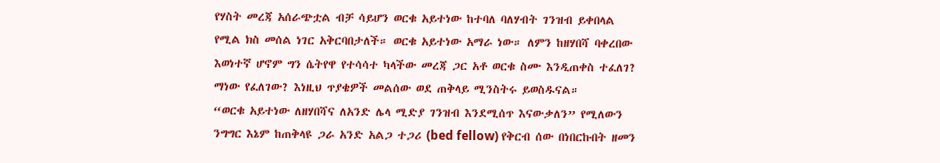የሃስት መረጃ አሰራጭቷል ብቻ ሳይሆን ወርቁ አይተነው ከተባለ ባለሃብት ገንዝብ ይቀበላል የሚል ክስ መሰል ነገር አቅርባበታለች። ወርቁ አይተነው አማራ ነው። ለምን ከዘሃበሻ ባቀረበው እወነተኛ ሆኖም ግን ሴትየዋ የተሳሳተ ካላችው መረጃ ጋር አቶ ወርቁ ስሙ እንዲጠቀስ ተፈለገ? ማነው የፈለገው? እነዚህ ጥያቄዎች መልሰው ወደ ጠቅላይ ሚንስትሩ ይወስዱናል።
“ወርቁ አይተነው ለዘሃበሻና ለአንድ ሌላ ሚድያ ገንዝብ እንደሚሰጥ እናውቃለን” የሚለውን ንግግር እኔም ከጠቅላዩ ጋራ አንድ አልጋ ተጋሪ (bed fellow) የቅርብ ሰው በነበርኩበት ዘመን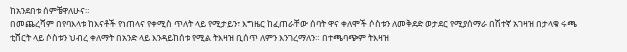ከአንደበቱ ሰምቼዋለሁና።
በመጨረሻም በየባእላቱ ከእናቶች የነጠላና የቀሚስ ጥለት ላይ የሚታይን፣ እግዜር ከፈጠራቸው ሰባት ዋና ቀለሞች ሶስቱን ለመቅደድ ወታደር የሚያሰማራ በሽተኛ አገዛዝ በታላቁ ሩጫ ቲሸርት ላይ ሶስቱን ህብረ ቀለማት በአንድ ላይ እንዳይከሰቱ የሚል ትእዛዝ ቢሰጥ ለምን እንገረማለን። በተጫባጭም ትእዛዝ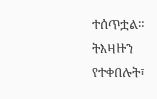ተሰጥቷል። ትእዛዙን የተቀበሉት፣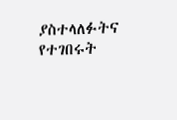ያስተላለፉትና የተገበሩት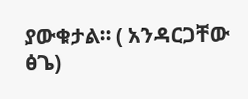ያውቁታል። ( አንዳርጋቸው ፅጌ)